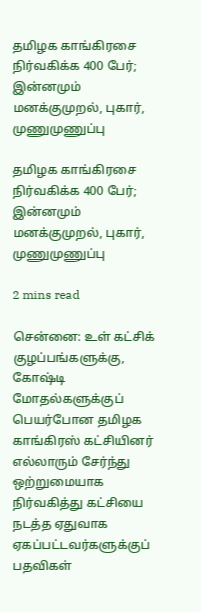தமிழக காங்கிரசை நிர்வகிக்க 400 பேர்; இன்னமும் மனக்குமுறல், புகார், முணுமுணுப்பு

தமிழக காங்கிரசை நிர்வகிக்க 400 பேர்; இன்னமும் மனக்குமுறல், புகார், முணுமுணுப்பு

2 mins read

சென்னை: உள் கட்சிக் குழப்பங்களுக்கு, கோஷ்டி மோதல்களுக்குப் பெயர்போன தமிழக காங்கிரஸ் கட்சியினர் எல்லாரும் சேர்ந்து ஒற்றுமையாக நிர்வகித்து கட்சியை நடத்த ஏதுவாக ஏகப்பட்டவர்களுக்குப் பதவிகள்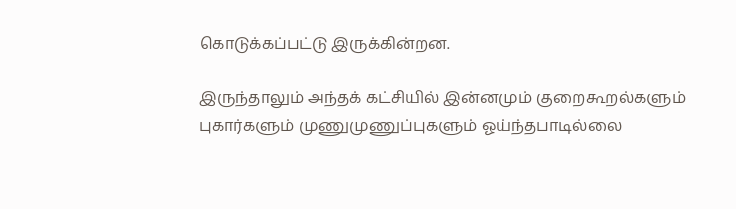கொடுக்கப்பட்டு இருக்கின்றன.

இருந்தாலும் அந்தக் கட்சியில் இன்னமும் குறைகூறல்களும் புகார்களும் முணுமுணுப்புகளும் ஓய்ந்தபாடில்லை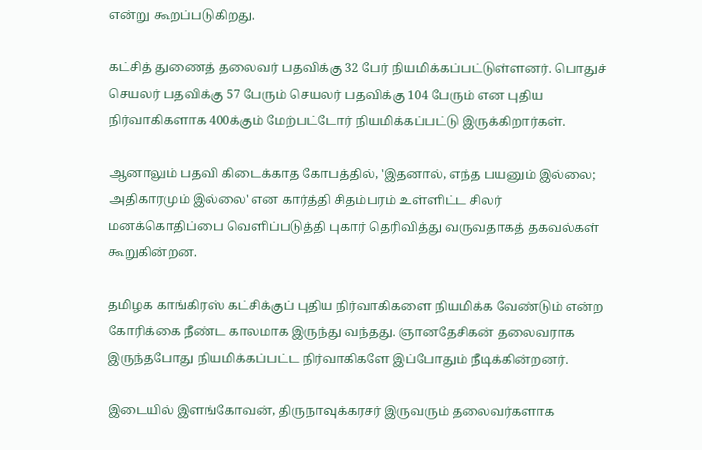என்று கூறப்படுகிறது.

கட்சித் துணைத் தலைவர் பதவிக்கு 32 பேர் நியமிக்கப்பட்டுள்ளனர். பொதுச் செயலர் பதவிக்கு 57 பேரும் செயலர் பதவிக்கு 104 பேரும் என புதிய நிர்வாகிகளாக 400க்கும் மேற்பட்டோர் நியமிக்கப்பட்டு இருக்கிறார்கள்.

ஆனாலும் பதவி கிடைக்காத கோபத்தில், 'இதனால், எந்த பயனும் இல்லை; அதிகாரமும் இல்லை' என கார்த்தி சிதம்பரம் உள்ளிட்ட சிலர் மனக்கொதிப்பை வெளிப்படுத்தி புகார் தெரிவித்து வருவதாகத் தகவல்கள் கூறுகின்றன.

தமிழக காங்கிரஸ் கட்சிக்குப் புதிய நிர்வாகிகளை நியமிக்க வேண்டும் என்ற கோரிக்கை நீண்ட காலமாக இருந்து வந்தது. ஞானதேசிகன் தலைவராக இருந்தபோது நியமிக்கப்பட்ட நிர்வாகிகளே இப்போதும் நீடிக்கின்றனர்.

இடையில் இளங்கோவன், திருநாவுக்கரசர் இருவரும் தலைவர்களாக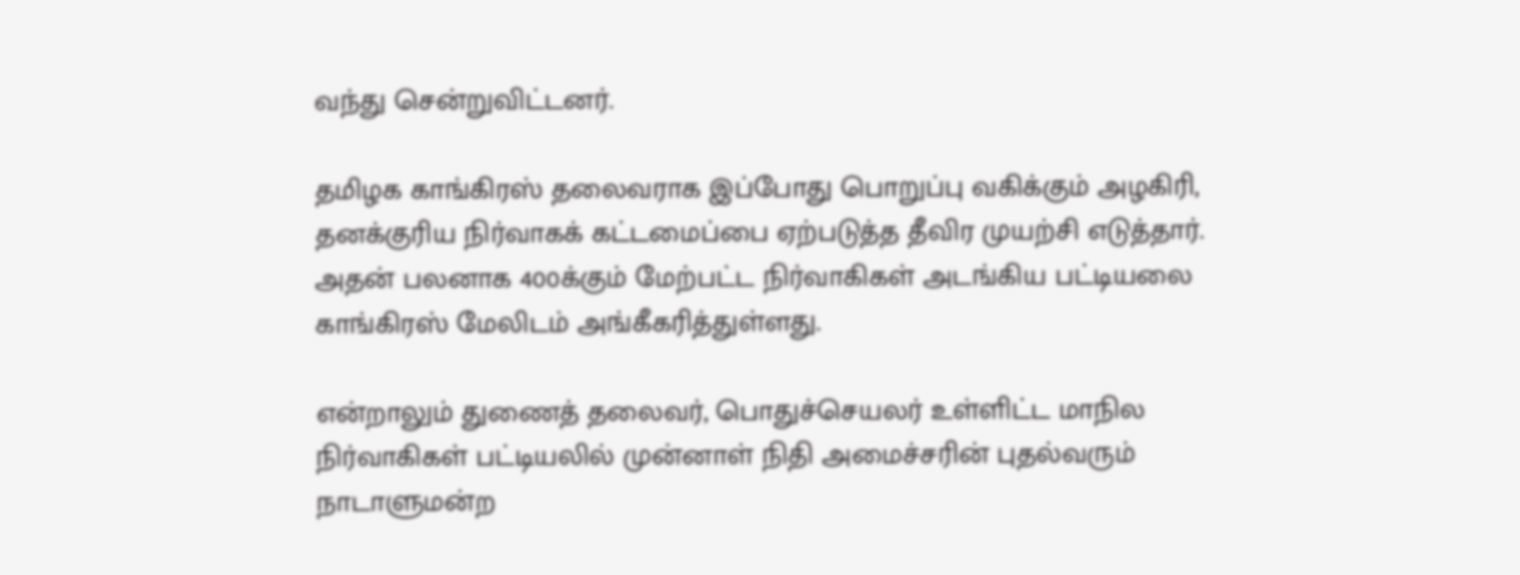வந்து சென்றுவிட்டனர்.

தமிழக காங்கிரஸ் தலைவராக இப்போது பொறுப்பு வகிக்கும் அழகிரி, தனக்குரிய நிர்வாகக் கட்டமைப்பை ஏற்படுத்த தீவிர முயற்சி எடுத்தார். அதன் பலனாக 400க்கும் மேற்பட்ட நிர்வாகிகள் அடங்கிய பட்டியலை காங்கிரஸ் மேலிடம் அங்கீகரித்துள்ளது.

என்றாலும் துணைத் தலைவர், பொதுச்செயலர் உள்ளிட்ட மாநில நிர்வாகிகள் பட்டியலில் முன்னாள் நிதி அமைச்சரின் புதல்வரும் நாடாளுமன்ற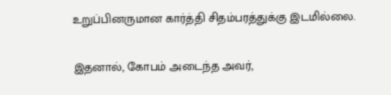உறுப்பினருமான கார்த்தி சிதம்பரத்துக்கு இடமில்லை.

இதனால், கோபம் அடைந்த அவர்,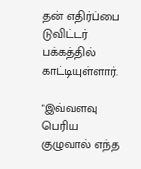தன் எதிர்ப்பை டுவிட்டர் பக்கத்தில் காட்டியுள்ளார்.

"இவ்வளவு பெரிய குழுவால் எந்த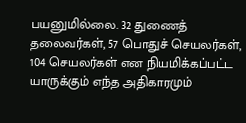பயனுமில்லை. 32 துணைத் தலைவர்கள், 57 பொதுச் செயலர்கள், 104 செயலர்கள் என நியமிக்கப்பட்ட யாருக்கும் எந்த அதிகாரமும்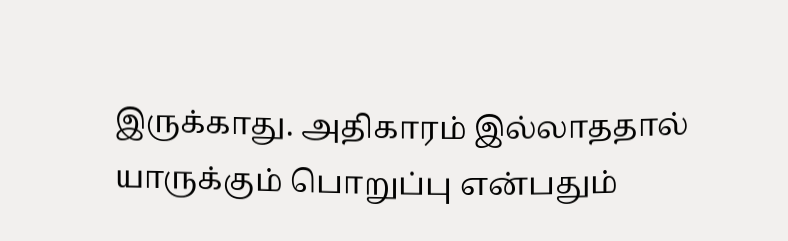இருக்காது. அதிகாரம் இல்லாததால் யாருக்கும் பொறுப்பு என்பதும்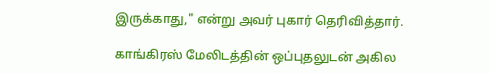இருக்காது," என்று அவர் புகார் தெரிவித்தார்.

காங்கிரஸ் மேலிடத்தின் ஒப்புதலுடன் அகில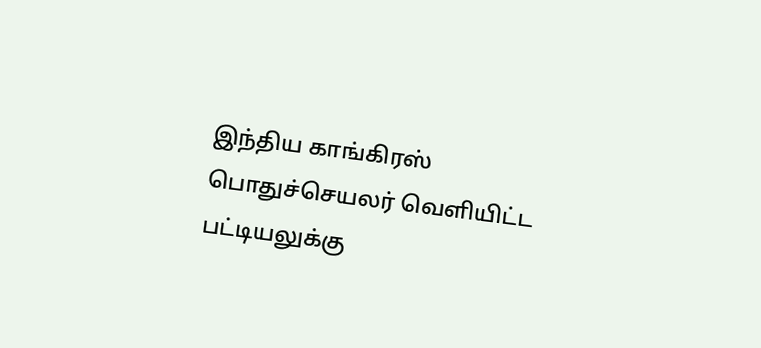இந்திய காங்கிரஸ் பொதுச்செயலர் வெளியிட்ட பட்டியலுக்கு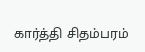கார்த்தி சிதம்பரம்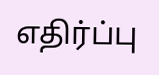எதிர்ப்பு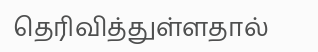தெரிவித்துள்ளதால்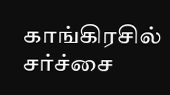காங்கிரசில் சர்ச்சை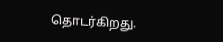தொடர்கிறது.